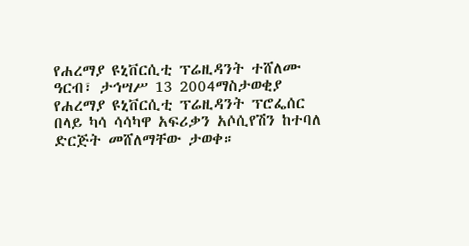የሐረማያ ዩኒቨርሲቲ ፕሬዚዳንት ተሸለሙ
ዓርብ፣ ታኅሣሥ 13 2004ማስታወቂያ
የሐረማያ ዩኒቨርሲቲ ፕሬዚዳንት ፕሮፌሰር በላይ ካሳ ሳሳካዋ አፍሪቃን አሶሲየሽን ከተባለ ድርጅት መሸለማቸው ታወቀ።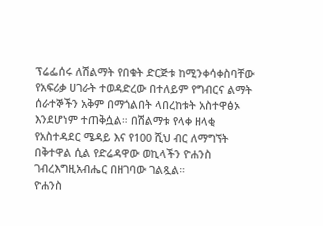ፕሬፌሰሩ ለሽልማት የበቁት ድርጅቱ ከሚንቀሳቀስባቸው የአፍሪቃ ሀገራት ተወዳድረው በተለይም የግብርና ልማት ሰራተኞችን አቅም በማጎልበት ላበረከቱት አስተዋፅኦ እንደሆነም ተጠቅሷል። በሽልማቱ የላቀ ዘላቂ የአስተዳደር ሜዳይ እና የ100 ሺህ ብር ለማግኘት በቅተዋል ሲል የድሬዳዋው ወኪላችን ዮሐንስ ገብረእግዚአብሔር በዘገባው ገልጿል።
ዮሐንስ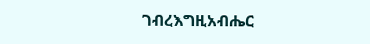ገብረእግዚአብሔር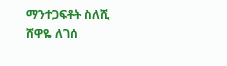ማንተጋፍቶት ስለሺ
ሸዋዬ ለገሰ